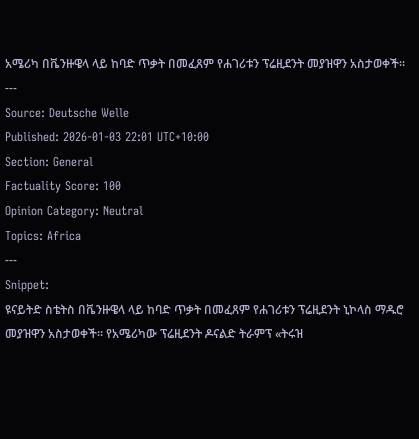አሜሪካ በቬንዙዌላ ላይ ከባድ ጥቃት በመፈጸም የሐገሪቱን ፕሬዚደንት መያዝዋን አስታወቀች።
---
Source: Deutsche Welle
Published: 2026-01-03 22:01 UTC+10:00
Section: General
Factuality Score: 100
Opinion Category: Neutral
Topics: Africa
---
Snippet:
ዩናይትድ ስቴትስ በቬንዙዌላ ላይ ከባድ ጥቃት በመፈጸም የሐገሪቱን ፕሬዚደንት ኒኮላስ ማዱሮ መያዝዋን አስታወቀች። የአሜሪካው ፕሬዚደንት ዶናልድ ትራምፕ «ትሩዝ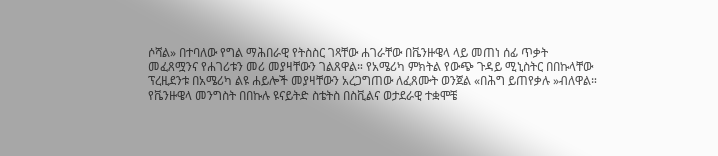ሶሻል» በተባለው የግል ማሕበራዊ የትስስር ገጻቸው ሐገራቸው በቬንዙዌላ ላይ መጠነ ሰፊ ጥቃት መፈጸሟንና የሐገሪቱን መሪ መያዛቸውን ገልጸዋል። የአሜሪካ ምክትል የውጭ ጉዳይ ሚኒስትር በበኩላቸው ፕረዚደንቱ በአሜሪካ ልዩ ሐይሎች መያዛቸውን አረጋግጠው ለፈጸሙት ወንጀል «በሕግ ይጠየቃሉ »ብለዋል። የቬንዙዌላ መንግስት በበኩሉ ዩናይትድ ስቴትስ በስቪልና ወታደራዊ ተቋሞቼ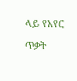ላይ የአየር ጥቃት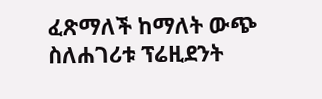ፈጽማለች ከማለት ውጭ ስለሐገሪቱ ፕሬዚደንት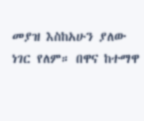መያዝ እስከአሁን ያለው ነገር የለም። በዋና ከተማዋ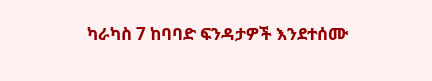ካራካስ 7 ከባባድ ፍንዳታዎች እንደተሰሙ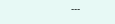---